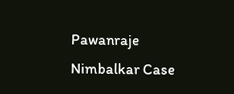Pawanraje Nimbalkar Case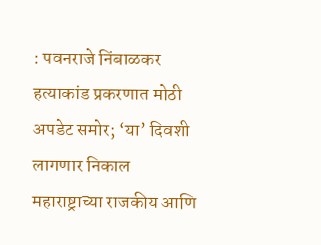: पवनराजे निंबाळकर हत्याकांड प्रकरणात मोठी अपडेट समोर; ‘या’ दिवशी लागणार निकाल
महाराष्ट्राच्या राजकीय आणि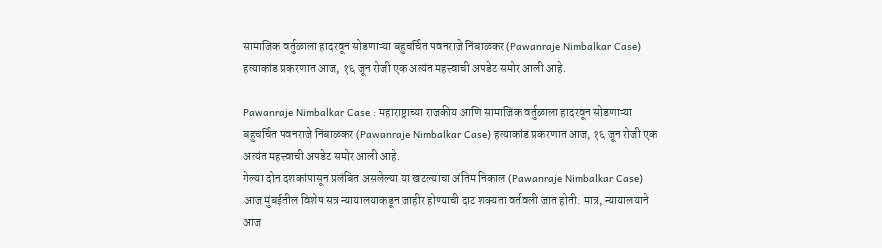सामाजिक वर्तुळाला हादरवून सोडणाऱ्या बहुचर्चित पवनराजे निंबाळकर (Pawanraje Nimbalkar Case) हत्याकांड प्रकरणात आज, १६ जून रोजी एक अत्यंत महत्त्वाची अपडेट समोर आली आहे.

Pawanraje Nimbalkar Case : महाराष्ट्राच्या राजकीय आणि सामाजिक वर्तुळाला हादरवून सोडणाऱ्या बहुचर्चित पवनराजे निंबाळकर (Pawanraje Nimbalkar Case) हत्याकांड प्रकरणात आज, १६ जून रोजी एक अत्यंत महत्त्वाची अपडेट समोर आली आहे.
गेल्या दोन दशकांपासून प्रलंबित असलेल्या या खटल्याचा अंतिम निकाल (Pawanraje Nimbalkar Case) आज मुंबईतील विशेष सत्र न्यायालयाकडून जाहीर होण्याची दाट शक्यता वर्तवली जात होती. मात्र, न्यायालयाने आज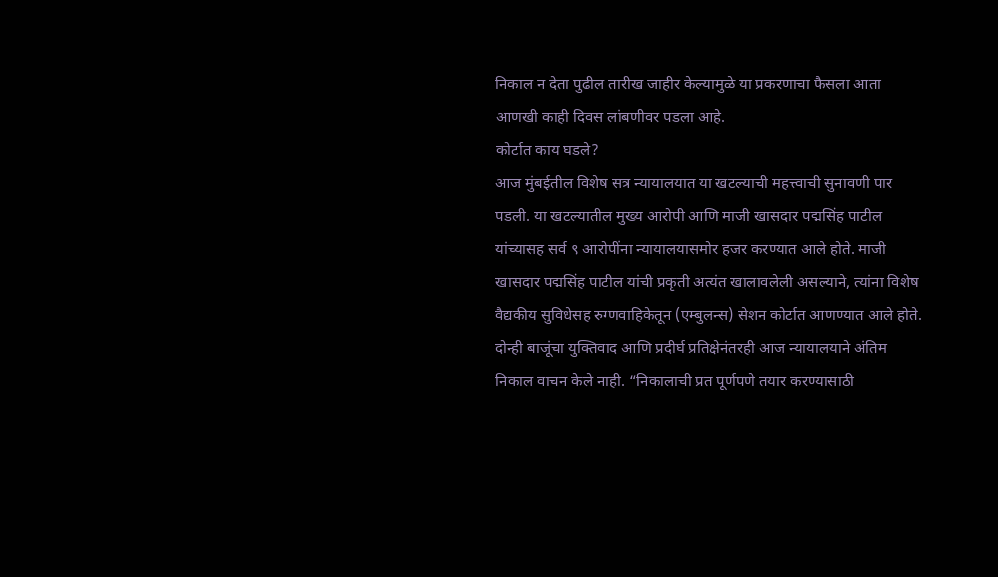निकाल न देता पुढील तारीख जाहीर केल्यामुळे या प्रकरणाचा फैसला आता आणखी काही दिवस लांबणीवर पडला आहे.
कोर्टात काय घडले?
आज मुंबईतील विशेष सत्र न्यायालयात या खटल्याची महत्त्वाची सुनावणी पार पडली. या खटल्यातील मुख्य आरोपी आणि माजी खासदार पद्मसिंह पाटील यांच्यासह सर्व ९ आरोपींना न्यायालयासमोर हजर करण्यात आले होते. माजी खासदार पद्मसिंह पाटील यांची प्रकृती अत्यंत खालावलेली असल्याने, त्यांना विशेष वैद्यकीय सुविधेसह रुग्णवाहिकेतून (एम्बुलन्स) सेशन कोर्टात आणण्यात आले होते.
दोन्ही बाजूंचा युक्तिवाद आणि प्रदीर्घ प्रतिक्षेनंतरही आज न्यायालयाने अंतिम निकाल वाचन केले नाही. “निकालाची प्रत पूर्णपणे तयार करण्यासाठी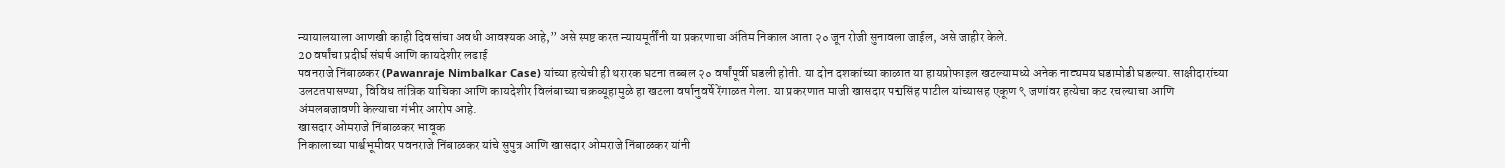न्यायालयाला आणखी काही दिवसांचा अवधी आवश्यक आहे,” असे स्पष्ट करत न्यायमूर्तींनी या प्रकरणाचा अंतिम निकाल आता २० जून रोजी सुनावला जाईल, असे जाहीर केले.
20 वर्षांचा प्रदीर्घ संघर्ष आणि कायदेशीर लढाई
पवनराजे निंबाळकर (Pawanraje Nimbalkar Case) यांच्या हत्येची ही थरारक घटना तब्बल २० वर्षांपूर्वी घडली होती. या दोन दशकांच्या काळात या हायप्रोफाइल खटल्यामध्ये अनेक नाट्यमय घडामोडी घडल्या. साक्षीदारांच्या उलटतपासण्या, विविध तांत्रिक याचिका आणि कायदेशीर विलंबाच्या चक्रव्यूहामुळे हा खटला वर्षानुवर्षे रेंगाळत गेला. या प्रकरणात माजी खासदार पद्मसिंह पाटील यांच्यासह एकूण ९ जणांवर हत्येचा कट रचल्याचा आणि अंमलबजावणी केल्याचा गंभीर आरोप आहे.
खासदार ओमराजे निंबाळकर भावूक
निकालाच्या पार्श्वभूमीवर पवनराजे निंबाळकर यांचे सुपुत्र आणि खासदार ओमराजे निंबाळकर यांनी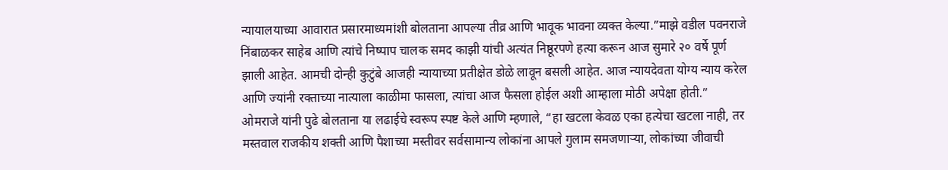न्यायालयाच्या आवारात प्रसारमाध्यमांशी बोलताना आपल्या तीव्र आणि भावूक भावना व्यक्त केल्या.”माझे वडील पवनराजे निंबाळकर साहेब आणि त्यांचे निष्पाप चालक समद काझी यांची अत्यंत निष्ठूरपणे हत्या करून आज सुमारे २० वर्षे पूर्ण झाली आहेत. आमची दोन्ही कुटुंबे आजही न्यायाच्या प्रतीक्षेत डोळे लावून बसली आहेत. आज न्यायदेवता योग्य न्याय करेल आणि ज्यांनी रक्ताच्या नात्याला काळीमा फासला, त्यांचा आज फैसला होईल अशी आम्हाला मोठी अपेक्षा होती.”
ओमराजे यांनी पुढे बोलताना या लढाईचे स्वरूप स्पष्ट केले आणि म्हणाले, “हा खटला केवळ एका हत्येचा खटला नाही, तर मस्तवाल राजकीय शक्ती आणि पैशाच्या मस्तीवर सर्वसामान्य लोकांना आपले गुलाम समजणाऱ्या, लोकांच्या जीवाची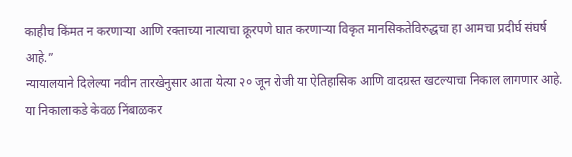काहीच किंमत न करणाऱ्या आणि रक्ताच्या नात्याचा क्रूरपणे घात करणाऱ्या विकृत मानसिकतेविरुद्धचा हा आमचा प्रदीर्घ संघर्ष आहे.”
न्यायालयाने दिलेल्या नवीन तारखेनुसार आता येत्या २० जून रोजी या ऐतिहासिक आणि वादग्रस्त खटल्याचा निकाल लागणार आहे. या निकालाकडे केवळ निंबाळकर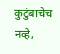कुटुंबाचेच नव्हे,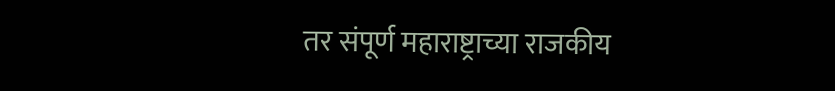तर संपूर्ण महाराष्ट्राच्या राजकीय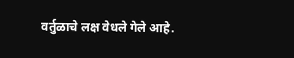वर्तुळाचे लक्ष वेधले गेले आहे.